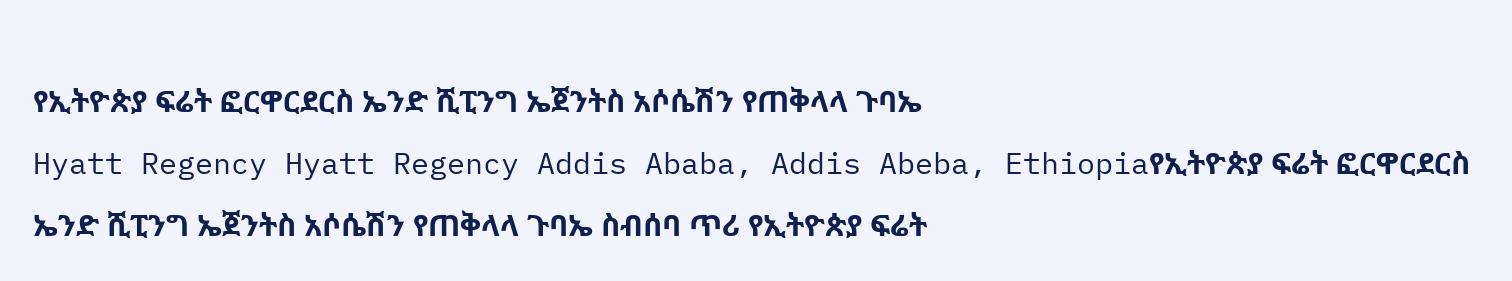የኢትዮጵያ ፍሬት ፎርዋርደርስ ኤንድ ሺፒንግ ኤጀንትስ አሶሴሽን የጠቅላላ ጉባኤ
Hyatt Regency Hyatt Regency Addis Ababa, Addis Abeba, Ethiopiaየኢትዮጵያ ፍሬት ፎርዋርደርስ ኤንድ ሺፒንግ ኤጀንትስ አሶሴሽን የጠቅላላ ጉባኤ ስብሰባ ጥሪ የኢትዮጵያ ፍሬት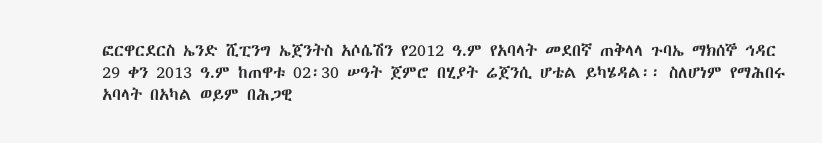ፎርዋርደርስ ኤንድ ሺፒንግ ኤጀንትስ አሶሴሽን የ2012 ዓ.ም የአባላት መደበኛ ጠቅላላ ጉባኤ ማክሰኞ ኅዳር 29 ቀን 2013 ዓ.ም ከጠዋቱ 02፡30 ሠዓት ጀምሮ በሂያት ሬጀንሲ ሆቴል ይካሄዳል፡፡ ስለሆነም የማሕበሩ አባላት በአካል ወይም በሕጋዊ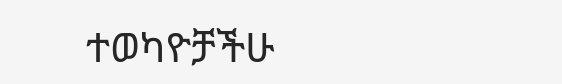ተወካዮቻችሁ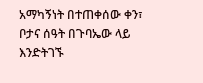አማካኝነት በተጠቀሰው ቀን፣ ቦታና ሰዓት በጉባኤው ላይ እንድትገኙ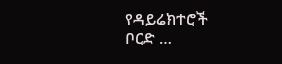የዳይሬክተሮች ቦርድ …